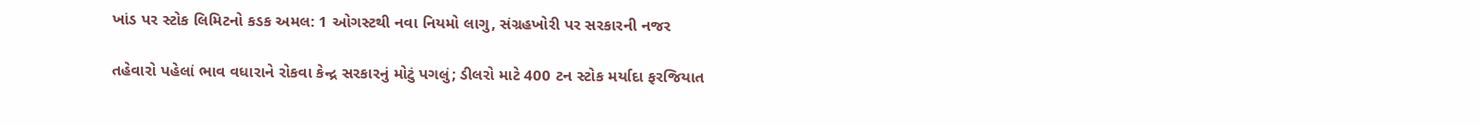ખાંડ પર સ્ટોક લિમિટનો કડક અમલ: 1 ઓગસ્ટથી નવા નિયમો લાગુ, સંગ્રહખોરી પર સરકારની નજર

તહેવારો પહેલાં ભાવ વધારાને રોકવા કેન્દ્ર સરકારનું મોટું પગલું; ડીલરો માટે 400 ટન સ્ટોક મર્યાદા ફરજિયાત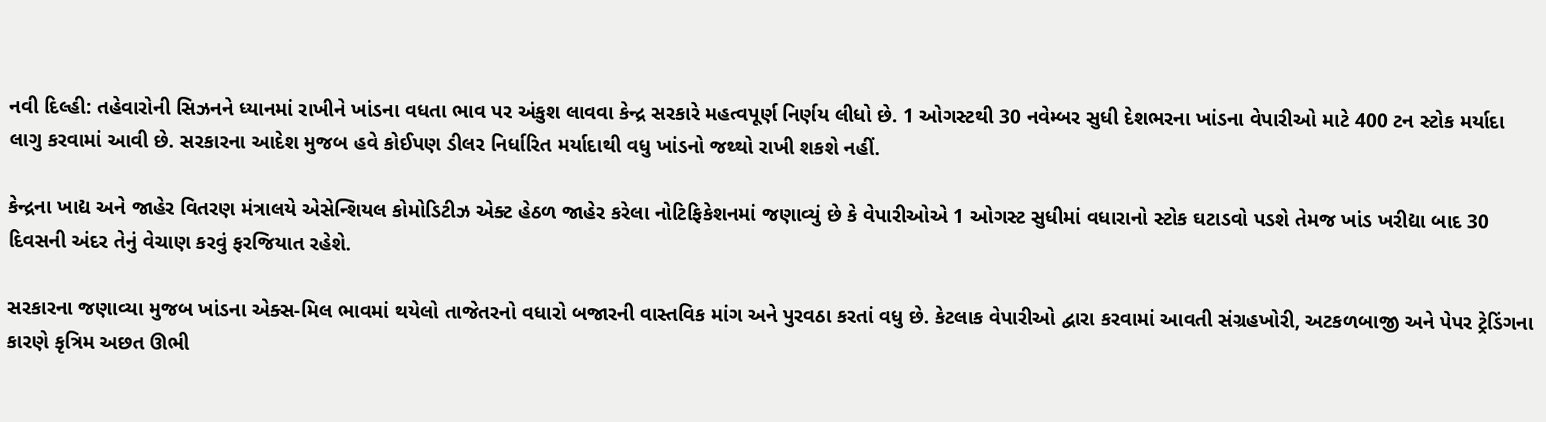નવી દિલ્હી: તહેવારોની સિઝનને ધ્યાનમાં રાખીને ખાંડના વધતા ભાવ પર અંકુશ લાવવા કેન્દ્ર સરકારે મહત્વપૂર્ણ નિર્ણય લીધો છે. 1 ઓગસ્ટથી 30 નવેમ્બર સુધી દેશભરના ખાંડના વેપારીઓ માટે 400 ટન સ્ટોક મર્યાદા લાગુ કરવામાં આવી છે. સરકારના આદેશ મુજબ હવે કોઈપણ ડીલર નિર્ધારિત મર્યાદાથી વધુ ખાંડનો જથ્થો રાખી શકશે નહીં.

કેન્દ્રના ખાદ્ય અને જાહેર વિતરણ મંત્રાલયે એસેન્શિયલ કોમોડિટીઝ એક્ટ હેઠળ જાહેર કરેલા નોટિફિકેશનમાં જણાવ્યું છે કે વેપારીઓએ 1 ઓગસ્ટ સુધીમાં વધારાનો સ્ટોક ઘટાડવો પડશે તેમજ ખાંડ ખરીદ્યા બાદ 30 દિવસની અંદર તેનું વેચાણ કરવું ફરજિયાત રહેશે.

સરકારના જણાવ્યા મુજબ ખાંડના એક્સ-મિલ ભાવમાં થયેલો તાજેતરનો વધારો બજારની વાસ્તવિક માંગ અને પુરવઠા કરતાં વધુ છે. કેટલાક વેપારીઓ દ્વારા કરવામાં આવતી સંગ્રહખોરી, અટકળબાજી અને પેપર ટ્રેડિંગના કારણે કૃત્રિમ અછત ઊભી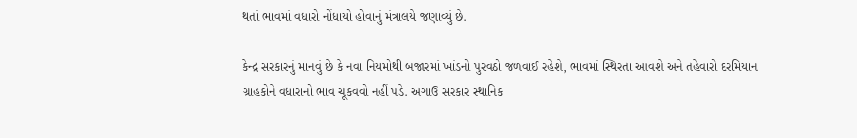થતાં ભાવમાં વધારો નોંધાયો હોવાનું મંત્રાલયે જણાવ્યું છે.

કેન્દ્ર સરકારનું માનવું છે કે નવા નિયમોથી બજારમાં ખાંડનો પુરવઠો જળવાઈ રહેશે, ભાવમાં સ્થિરતા આવશે અને તહેવારો દરમિયાન ગ્રાહકોને વધારાનો ભાવ ચૂકવવો નહીં પડે. અગાઉ સરકાર સ્થાનિક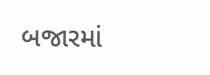બજારમાં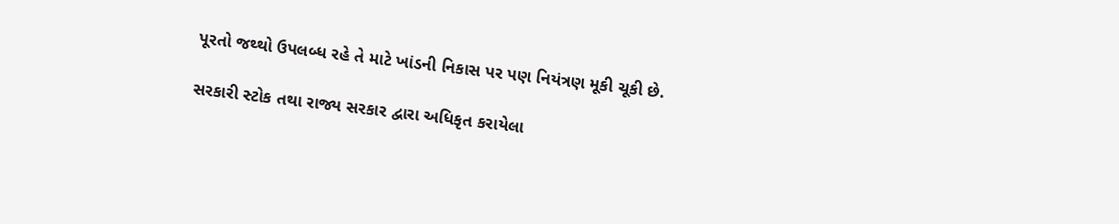પૂરતો જથ્થો ઉપલબ્ધ રહે તે માટે ખાંડની નિકાસ પર પણ નિયંત્રણ મૂકી ચૂકી છે.

સરકારી સ્ટોક તથા રાજ્ય સરકાર દ્વારા અધિકૃત કરાયેલા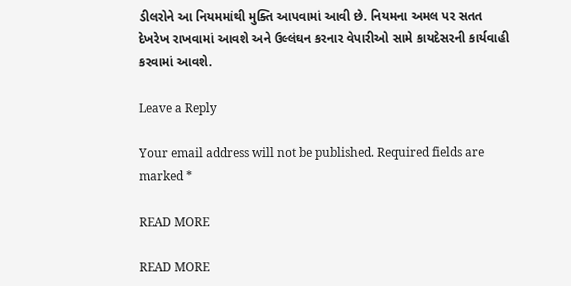ડીલરોને આ નિયમમાંથી મુક્તિ આપવામાં આવી છે. નિયમના અમલ પર સતત દેખરેખ રાખવામાં આવશે અને ઉલ્લંઘન કરનાર વેપારીઓ સામે કાયદેસરની કાર્યવાહી કરવામાં આવશે.

Leave a Reply

Your email address will not be published. Required fields are marked *

READ MORE

READ MORE